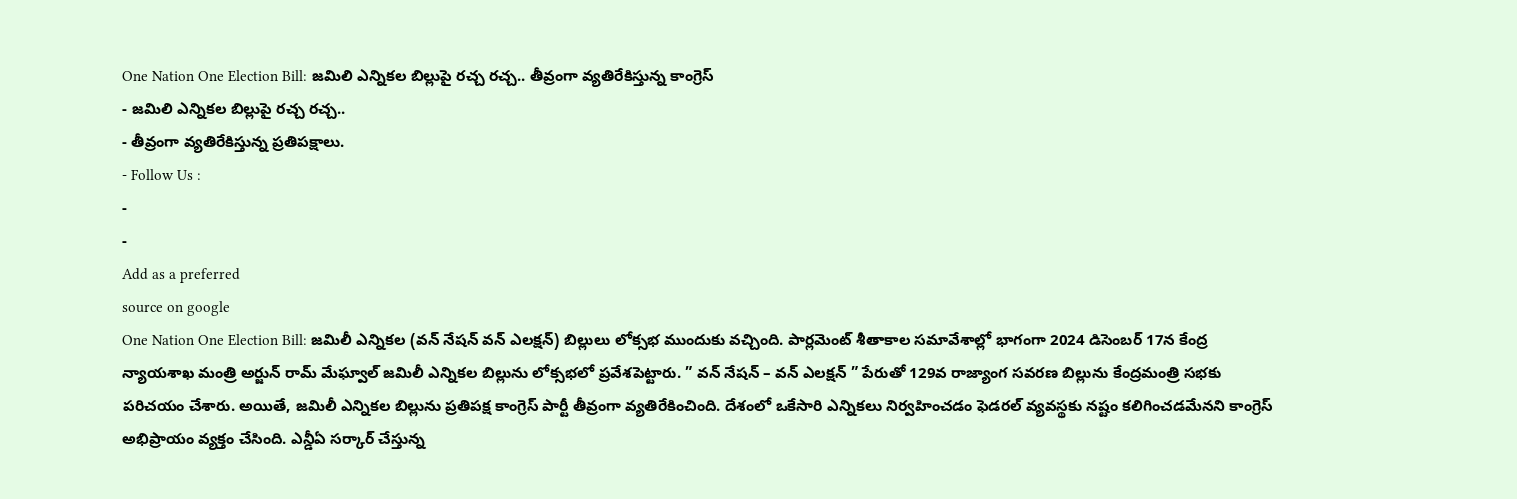One Nation One Election Bill: జమిలి ఎన్నికల బిల్లుపై రచ్చ రచ్చ.. తీవ్రంగా వ్యతిరేకిస్తున్న కాంగ్రెస్
- జమిలి ఎన్నికల బిల్లుపై రచ్చ రచ్చ..
- తీవ్రంగా వ్యతిరేకిస్తున్న ప్రతిపక్షాలు.
- Follow Us :
-
-
Add as a preferred
source on google
One Nation One Election Bill: జమిలీ ఎన్నికల (వన్ నేషన్ వన్ ఎలక్షన్) బిల్లులు లోక్సభ ముందుకు వచ్చింది. పార్లమెంట్ శీతాకాల సమావేశాల్లో భాగంగా 2024 డిసెంబర్ 17న కేంద్ర న్యాయశాఖ మంత్రి అర్జున్ రామ్ మేఘ్వాల్ జమిలీ ఎన్నికల బిల్లును లోక్సభలో ప్రవేశపెట్టారు. ” వన్ నేషన్ – వన్ ఎలక్షన్ ” పేరుతో 129వ రాజ్యాంగ సవరణ బిల్లును కేంద్రమంత్రి సభకు పరిచయం చేశారు. అయితే, జమిలీ ఎన్నికల బిల్లును ప్రతిపక్ష కాంగ్రెస్ పార్టీ తీవ్రంగా వ్యతిరేకించింది. దేశంలో ఒకేసారి ఎన్నికలు నిర్వహించడం ఫెడరల్ వ్యవస్థకు నష్టం కలిగించడమేనని కాంగ్రెస్ అభిప్రాయం వ్యక్తం చేసింది. ఎన్డీఏ సర్కార్ చేస్తున్న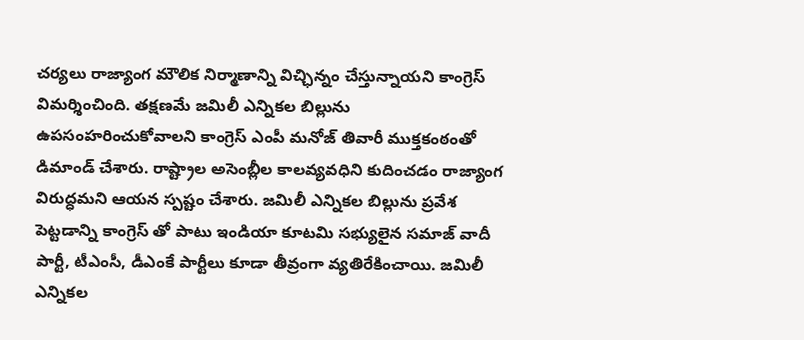చర్యలు రాజ్యాంగ మౌలిక నిర్మాణాన్ని విచ్ఛిన్నం చేస్తున్నాయని కాంగ్రెస్ విమర్శించింది. తక్షణమే జమిలీ ఎన్నికల బిల్లును ఉపసంహరించుకోవాలని కాంగ్రెస్ ఎంపీ మనోజ్ తివారీ ముక్తకంఠంతో డిమాండ్ చేశారు. రాష్ట్రాల అసెంబ్లీల కాలవ్యవధిని కుదించడం రాజ్యాంగ విరుద్ధమని ఆయన స్పష్టం చేశారు. జమిలీ ఎన్నికల బిల్లును ప్రవేశ పెట్టడాన్ని కాంగ్రెస్ తో పాటు ఇండియా కూటమి సభ్యులైన సమాజ్ వాదీ పార్టీ, టీఎంసీ, డీఎంకే పార్టీలు కూడా తీవ్రంగా వ్యతిరేకించాయి. జమిలీ ఎన్నికల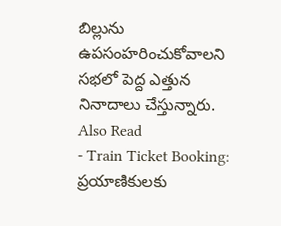బిల్లును ఉపసంహరించుకోవాలని సభలో పెద్ద ఎత్తున నినాదాలు చేస్తున్నారు.
Also Read
- Train Ticket Booking: ప్రయాణికులకు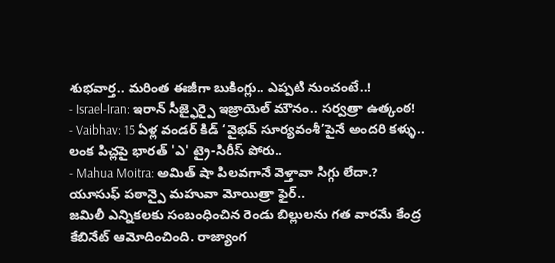శుభవార్త.. మరింత ఈజీగా బుకింగ్లు.. ఎప్పటి నుంచంటే..!
- Israel-Iran: ఇరాన్ సీజ్ఫైర్పై ఇజ్రాయెల్ మౌనం.. సర్వత్రా ఉత్కంఠ!
- Vaibhav: 15 ఏళ్ల వండర్ కిడ్ ‘వైభవ్ సూర్యవంశీ’పైనే అందరి కళ్ళు.. లంక పిచ్లపై భారత్ 'ఎ' ట్రై-సిరీస్ పోరు..
- Mahua Moitra: అమిత్ షా పిలవగానే వెళ్తావా సిగ్గు లేదా.? యూసుఫ్ పఠాన్పై మహువా మోయిత్రా ఫైర్..
జమిలీ ఎన్నికలకు సంబంధించిన రెండు బిల్లులను గత వారమే కేంద్ర కేబినేట్ ఆమోదించింది. రాజ్యాంగ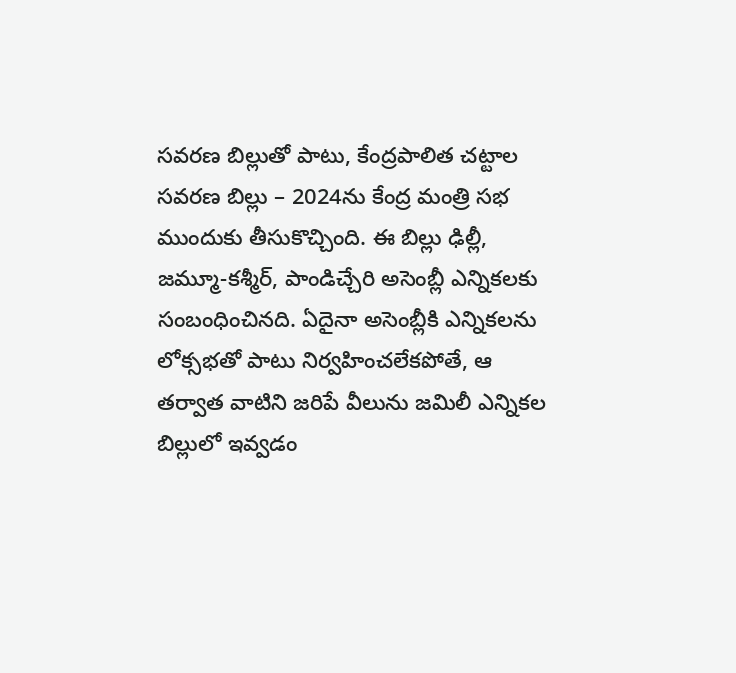సవరణ బిల్లుతో పాటు, కేంద్రపాలిత చట్టాల సవరణ బిల్లు – 2024ను కేంద్ర మంత్రి సభ ముందుకు తీసుకొచ్చింది. ఈ బిల్లు ఢిల్లీ, జమ్మూ-కశ్మీర్, పాండిచ్చేరి అసెంబ్లీ ఎన్నికలకు సంబంధించినది. ఏదైనా అసెంబ్లీకి ఎన్నికలను లోక్సభతో పాటు నిర్వహించలేకపోతే, ఆ తర్వాత వాటిని జరిపే వీలును జమిలీ ఎన్నికల బిల్లులో ఇవ్వడం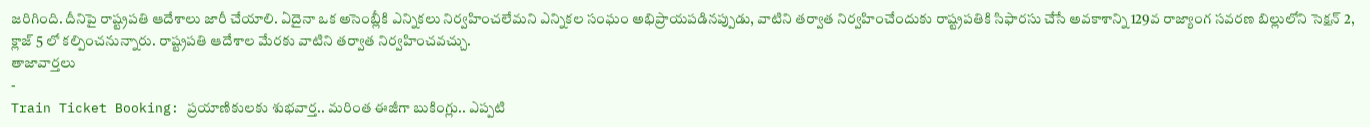జరిగింది. దీనిపై రాష్ట్రపతి ఆదేశాలు జారీ చేయాలి. ఏదైనా ఒక అసెంబ్లీకి ఎన్నికలు నిర్వహించలేమని ఎన్నికల సంఘం అభిప్రాయపడినప్పుడు, వాటిని తర్వాత నిర్వహించేందుకు రాష్ట్రపతికి సిఫారసు చేసే అవకాశాన్ని 129వ రాజ్యాంగ సవరణ బిల్లులోని సెక్షన్ 2, క్లాజ్ 5 లో కల్పించనున్నారు. రాష్ట్రపతి ఆదేశాల మేరకు వాటిని తర్వాత నిర్వహించవచ్చు.
తాజావార్తలు
-
Train Ticket Booking: ప్రయాణికులకు శుభవార్త.. మరింత ఈజీగా బుకింగ్లు.. ఎప్పటి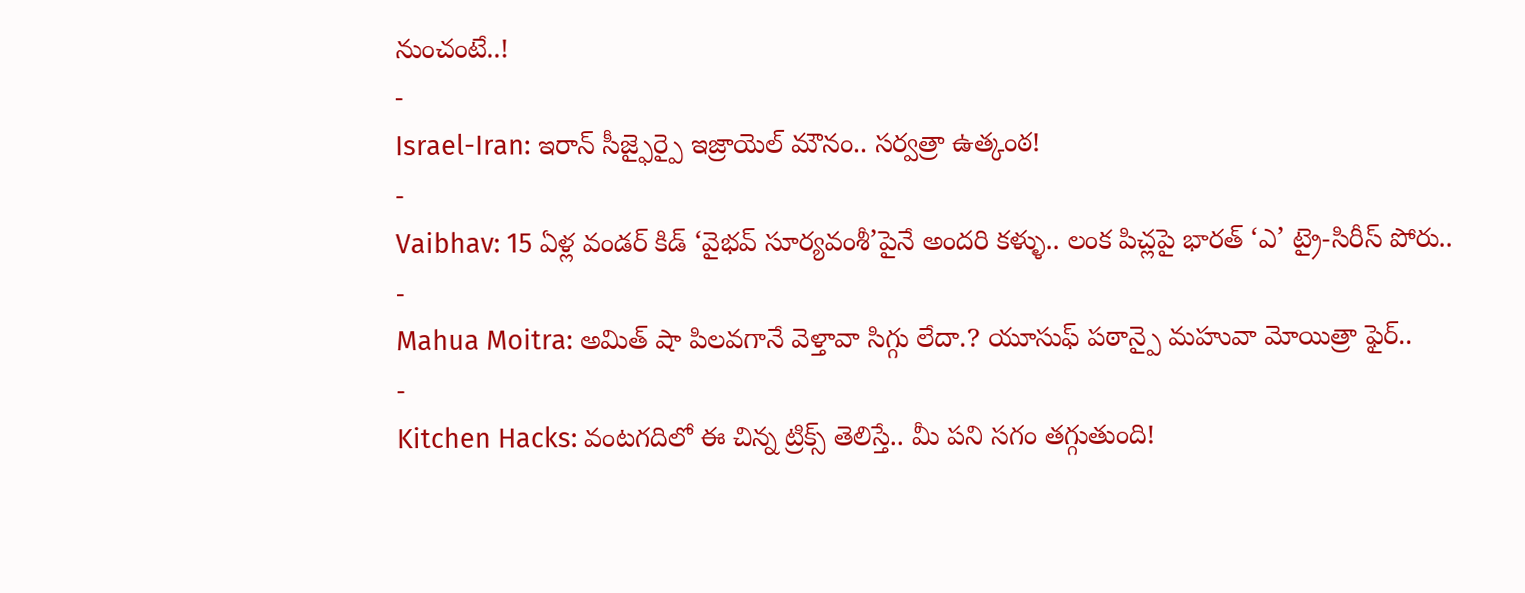నుంచంటే..!
-
Israel-Iran: ఇరాన్ సీజ్ఫైర్పై ఇజ్రాయెల్ మౌనం.. సర్వత్రా ఉత్కంఠ!
-
Vaibhav: 15 ఏళ్ల వండర్ కిడ్ ‘వైభవ్ సూర్యవంశీ’పైనే అందరి కళ్ళు.. లంక పిచ్లపై భారత్ ‘ఎ’ ట్రై-సిరీస్ పోరు..
-
Mahua Moitra: అమిత్ షా పిలవగానే వెళ్తావా సిగ్గు లేదా.? యూసుఫ్ పఠాన్పై మహువా మోయిత్రా ఫైర్..
-
Kitchen Hacks: వంటగదిలో ఈ చిన్న ట్రిక్స్ తెలిస్తే.. మీ పని సగం తగ్గుతుంది!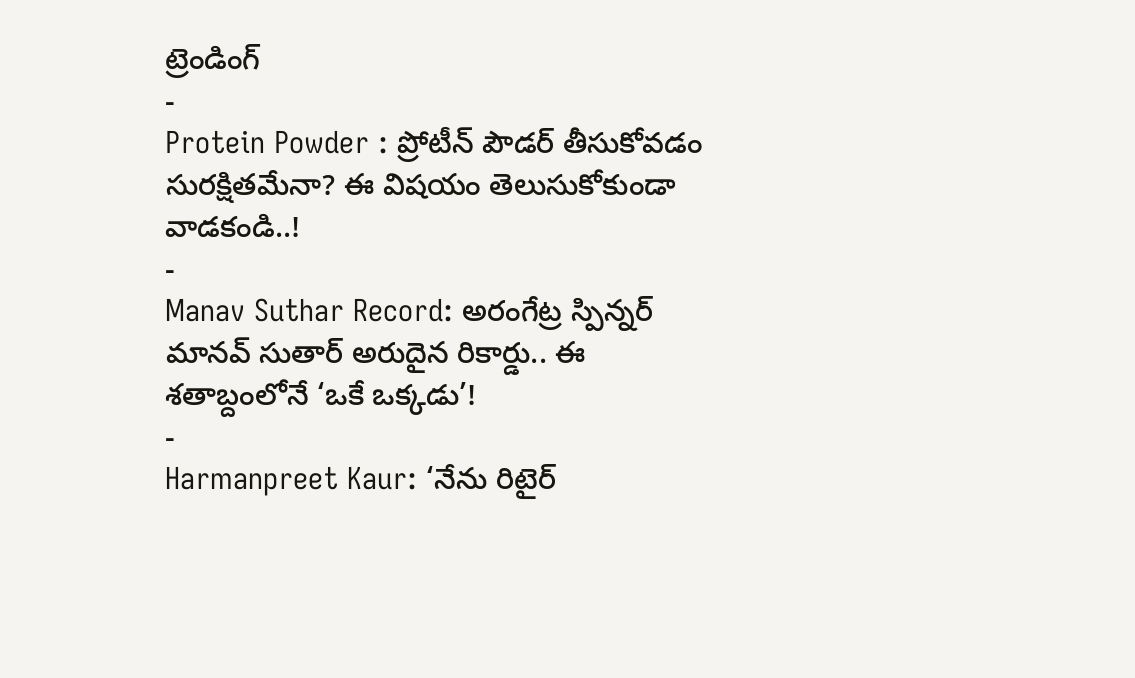ట్రెండింగ్
-
Protein Powder : ప్రోటీన్ పౌడర్ తీసుకోవడం సురక్షితమేనా? ఈ విషయం తెలుసుకోకుండా వాడకండి..!
-
Manav Suthar Record: అరంగేట్ర స్పిన్నర్ మానవ్ సుతార్ అరుదైన రికార్డు.. ఈ శతాబ్దంలోనే ‘ఒకే ఒక్కడు’!
-
Harmanpreet Kaur: ‘నేను రిటైర్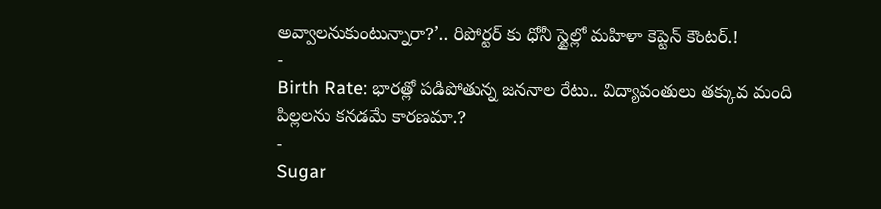అవ్వాలనుకుంటున్నారా?’.. రిపోర్టర్ కు ధోనీ స్టైల్లో మహిళా కెప్టెన్ కౌంటర్.!
-
Birth Rate: భారత్లో పడిపోతున్న జననాల రేటు.. విద్యావంతులు తక్కువ మంది పిల్లలను కనడమే కారణమా.?
-
Sugar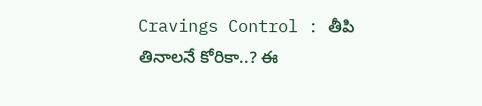Cravings Control : తీపి తినాలనే కోరికా..? ఈ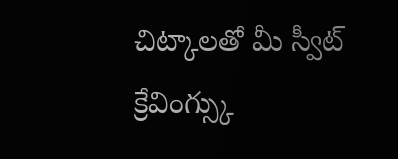చిట్కాలతో మీ స్వీట్ క్రేవింగ్స్కు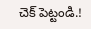చెక్ పెట్టండి.!